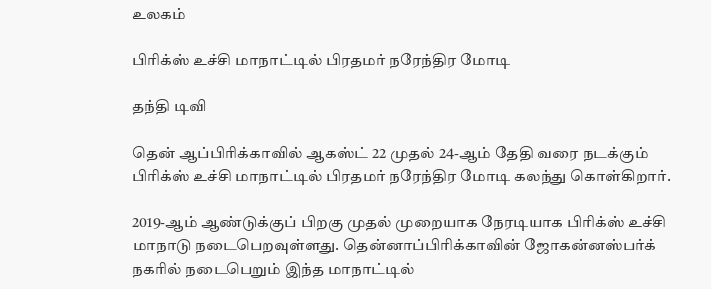உலகம்

பிரிக்ஸ் உச்சி மாநாட்டில் பிரதமர் நரேந்திர மோடி

தந்தி டிவி

தென் ஆப்பிரிக்காவில் ஆகஸ்ட் 22 முதல் 24-ஆம் தேதி வரை நடக்கும் பிரிக்ஸ் உச்சி மாநாட்டில் பிரதமர் நரேந்திர மோடி கலந்து கொள்கிறார்.

2019-ஆம் ஆண்டுக்குப் பிறகு முதல் முறையாக நேரடியாக பிரிக்ஸ் உச்சி மாநாடு நடைபெறவுள்ளது. தென்னாப்பிரிக்காவின் ஜோகன்னஸ்பர்க் நகரில் நடைபெறும் இந்த மாநாட்டில்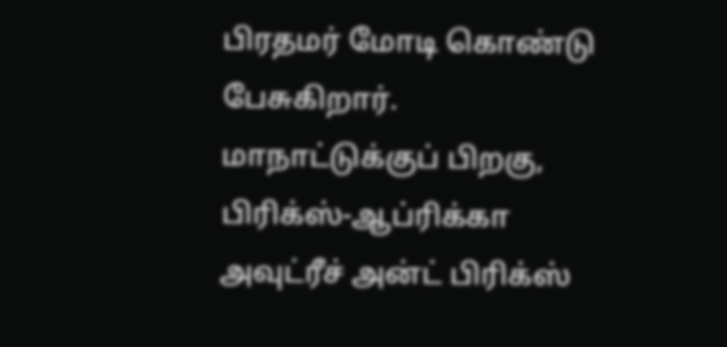பிரதமர் மோடி கொண்டு பேசுகிறார். மாநாட்டுக்குப் பிறகு, பிரிக்ஸ்-ஆப்ரிக்கா அவுட்ரீச் அன்ட் பிரிக்ஸ்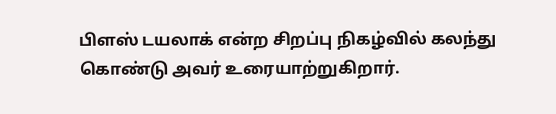பிளஸ் டயலாக் என்ற சிறப்பு நிகழ்வில் கலந்து கொண்டு அவர் உரையாற்றுகிறார்.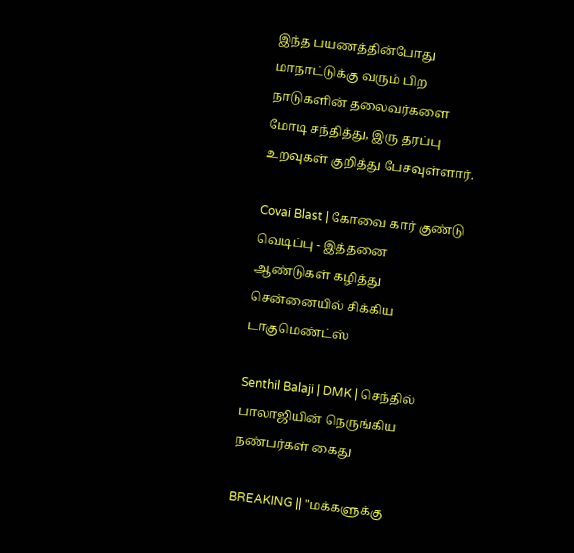இந்த பயணத்தின்போது மாநாட்டுக்கு வரும் பிற நாடுகளின் தலைவர்களை மோடி சந்தித்து, இரு தரப்பு உறவுகள் குறித்து பேசவுள்ளார்.

Covai Blast | கோவை கார் குண்டு வெடிப்பு - இத்தனை ஆண்டுகள் கழித்து சென்னையில் சிக்கிய டாகுமெண்ட்ஸ்

Senthil Balaji | DMK | செந்தில் பாலாஜியின் நெருங்கிய நண்பர்கள் கைது

BREAKING || "மக்களுக்கு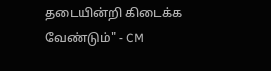தடையின்றி கிடைக்க வேண்டும்" - CM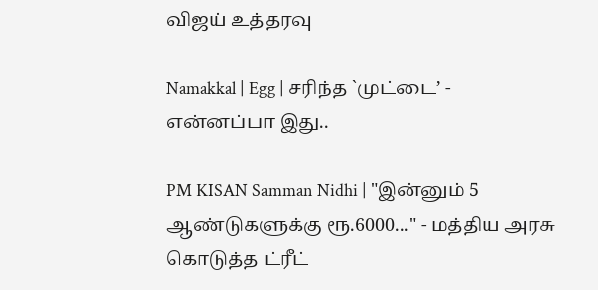விஜய் உத்தரவு

Namakkal | Egg | சரிந்த `முட்டை’ - என்னப்பா இது..

PM KISAN Samman Nidhi | "இன்னும் 5 ஆண்டுகளுக்கு ரூ.6000..." - மத்திய அரசு கொடுத்த ட்ரீட்